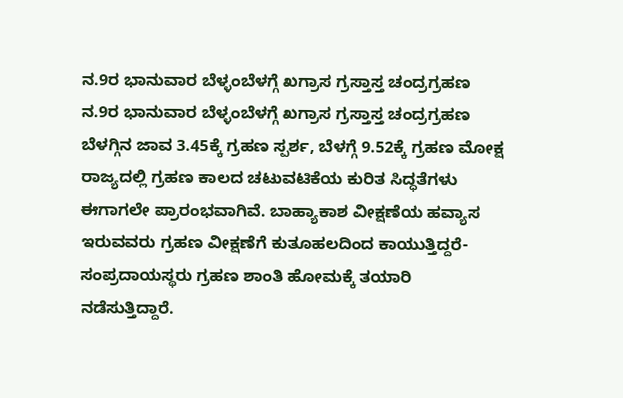ನ.9ರ ಭಾನುವಾರ ಬೆಳ್ಳಂಬೆಳಗ್ಗೆ ಖಗ್ರಾಸ ಗ್ರಸ್ತಾಸ್ತ ಚಂದ್ರಗ್ರಹಣ
ನ.9ರ ಭಾನುವಾರ ಬೆಳ್ಳಂಬೆಳಗ್ಗೆ ಖಗ್ರಾಸ ಗ್ರಸ್ತಾಸ್ತ ಚಂದ್ರಗ್ರಹಣ
ಬೆಳಗ್ಗಿನ ಜಾವ 3.45ಕ್ಕೆ ಗ್ರಹಣ ಸ್ಪರ್ಶ, ಬೆಳಗ್ಗೆ 9.52ಕ್ಕೆ ಗ್ರಹಣ ಮೋಕ್ಷ
ರಾಜ್ಯದಲ್ಲಿ ಗ್ರಹಣ ಕಾಲದ ಚಟುವಟಿಕೆಯ ಕುರಿತ ಸಿದ್ಧತೆಗಳು ಈಗಾಗಲೇ ಪ್ರಾರಂಭವಾಗಿವೆ. ಬಾಹ್ಯಾಕಾಶ ವೀಕ್ಷಣೆಯ ಹವ್ಯಾಸ ಇರುವವರು ಗ್ರಹಣ ವೀಕ್ಷಣೆಗೆ ಕುತೂಹಲದಿಂದ ಕಾಯುತ್ತಿದ್ದರೆ- ಸಂಪ್ರದಾಯಸ್ಥರು ಗ್ರಹಣ ಶಾಂತಿ ಹೋಮಕ್ಕೆ ತಯಾರಿ ನಡೆಸುತ್ತಿದ್ದಾರೆ.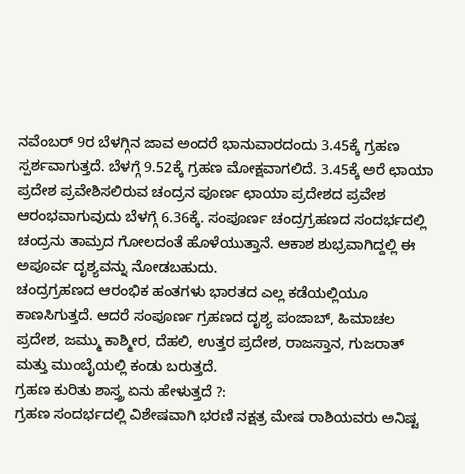ನವೆಂಬರ್ 9ರ ಬೆಳಗ್ಗಿನ ಜಾವ ಅಂದರೆ ಭಾನುವಾರದಂದು 3.45ಕ್ಕೆ ಗ್ರಹಣ ಸ್ಪರ್ಶವಾಗುತ್ತದೆ. ಬೆಳಗ್ಗೆ 9.52ಕ್ಕೆ ಗ್ರಹಣ ಮೋಕ್ಷವಾಗಲಿದೆ. 3.45ಕ್ಕೆ ಅರೆ ಛಾಯಾ ಪ್ರದೇಶ ಪ್ರವೇಶಿಸಲಿರುವ ಚಂದ್ರನ ಪೂರ್ಣ ಛಾಯಾ ಪ್ರದೇಶದ ಪ್ರವೇಶ ಆರಂಭವಾಗುವುದು ಬೆಳಗ್ಗೆ 6.36ಕ್ಕೆ. ಸಂಪೂರ್ಣ ಚಂದ್ರಗ್ರಹಣದ ಸಂದರ್ಭದಲ್ಲಿ ಚಂದ್ರನು ತಾಮ್ರದ ಗೋಲದಂತೆ ಹೊಳೆಯುತ್ತಾನೆ. ಆಕಾಶ ಶುಭ್ರವಾಗಿದ್ದಲ್ಲಿ ಈ ಅಪೂರ್ವ ದೃಶ್ಯವನ್ನು ನೋಡಬಹುದು.
ಚಂದ್ರಗ್ರಹಣದ ಆರಂಭಿಕ ಹಂತಗಳು ಭಾರತದ ಎಲ್ಲ ಕಡೆಯಲ್ಲಿಯೂ ಕಾಣಸಿಗುತ್ತದೆ. ಆದರೆ ಸಂಪೂರ್ಣ ಗ್ರಹಣದ ದೃಶ್ಯ ಪಂಜಾಬ್, ಹಿಮಾಚಲ ಪ್ರದೇಶ, ಜಮ್ಮು ಕಾಶ್ಮೀರ, ದೆಹಲಿ, ಉತ್ತರ ಪ್ರದೇಶ, ರಾಜಸ್ತಾನ, ಗುಜರಾತ್ ಮತ್ತು ಮುಂಬೈಯಲ್ಲಿ ಕಂಡು ಬರುತ್ತದೆ.
ಗ್ರಹಣ ಕುರಿತು ಶಾಸ್ತ್ರ ಏನು ಹೇಳುತ್ತದೆ ?:
ಗ್ರಹಣ ಸಂದರ್ಭದಲ್ಲಿ ವಿಶೇಷವಾಗಿ ಭರಣಿ ನಕ್ಷತ್ರ ಮೇಷ ರಾಶಿಯವರು ಅನಿಷ್ಟ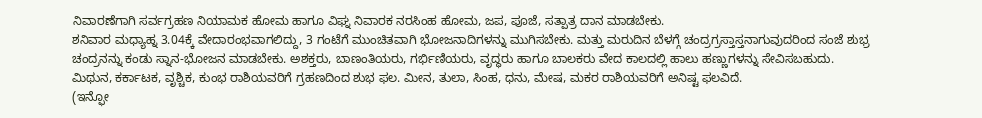ನಿವಾರಣೆಗಾಗಿ ಸರ್ವಗ್ರಹಣ ನಿಯಾಮಕ ಹೋಮ ಹಾಗೂ ವಿಘ್ನ ನಿವಾರಕ ನರಸಿಂಹ ಹೋಮ, ಜಪ, ಪೂಜೆ, ಸತ್ಪಾತ್ರ ದಾನ ಮಾಡಬೇಕು.
ಶನಿವಾರ ಮಧ್ಯಾಹ್ನ 3.04ಕ್ಕೆ ವೇದಾರಂಭವಾಗಲಿದ್ದು, 3 ಗಂಟೆಗೆ ಮುಂಚಿತವಾಗಿ ಭೋಜನಾದಿಗಳನ್ನು ಮುಗಿಸಬೇಕು. ಮತ್ತು ಮರುದಿನ ಬೆಳಗ್ಗೆ ಚಂದ್ರಗ್ರಸ್ತಾಸ್ತನಾಗುವುದರಿಂದ ಸಂಜೆ ಶುಭ್ರ ಚಂದ್ರನನ್ನು ಕಂಡು ಸ್ನಾನ-ಭೋಜನ ಮಾಡಬೇಕು. ಅಶಕ್ತರು, ಬಾಣಂತಿಯರು, ಗರ್ಭಿಣಿಯರು, ವೃದ್ಧರು ಹಾಗೂ ಬಾಲಕರು ವೇದ ಕಾಲದಲ್ಲಿ ಹಾಲು ಹಣ್ಣುಗಳನ್ನು ಸೇವಿಸಬಹುದು.
ಮಿಥುನ, ಕರ್ಕಾಟಕ, ವೃಶ್ಚಿಕ, ಕುಂಭ ರಾಶಿಯವರಿಗೆ ಗ್ರಹಣದಿಂದ ಶುಭ ಫಲ. ಮೀನ, ತುಲಾ, ಸಿಂಹ, ಧನು, ಮೇಷ, ಮಕರ ರಾಶಿಯವರಿಗೆ ಅನಿಷ್ಟ ಫಲವಿದೆ.
(ಇನ್ಫೋ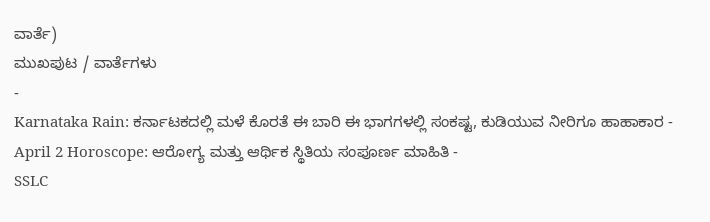ವಾರ್ತೆ)
ಮುಖಪುಟ / ವಾರ್ತೆಗಳು
-
Karnataka Rain: ಕರ್ನಾಟಕದಲ್ಲಿ ಮಳೆ ಕೊರತೆ ಈ ಬಾರಿ ಈ ಭಾಗಗಳಲ್ಲಿ ಸಂಕಷ್ಟ, ಕುಡಿಯುವ ನೀರಿಗೂ ಹಾಹಾಕಾರ -
April 2 Horoscope: ಆರೋಗ್ಯ ಮತ್ತು ಆರ್ಥಿಕ ಸ್ಥಿತಿಯ ಸಂಪೂರ್ಣ ಮಾಹಿತಿ -
SSLC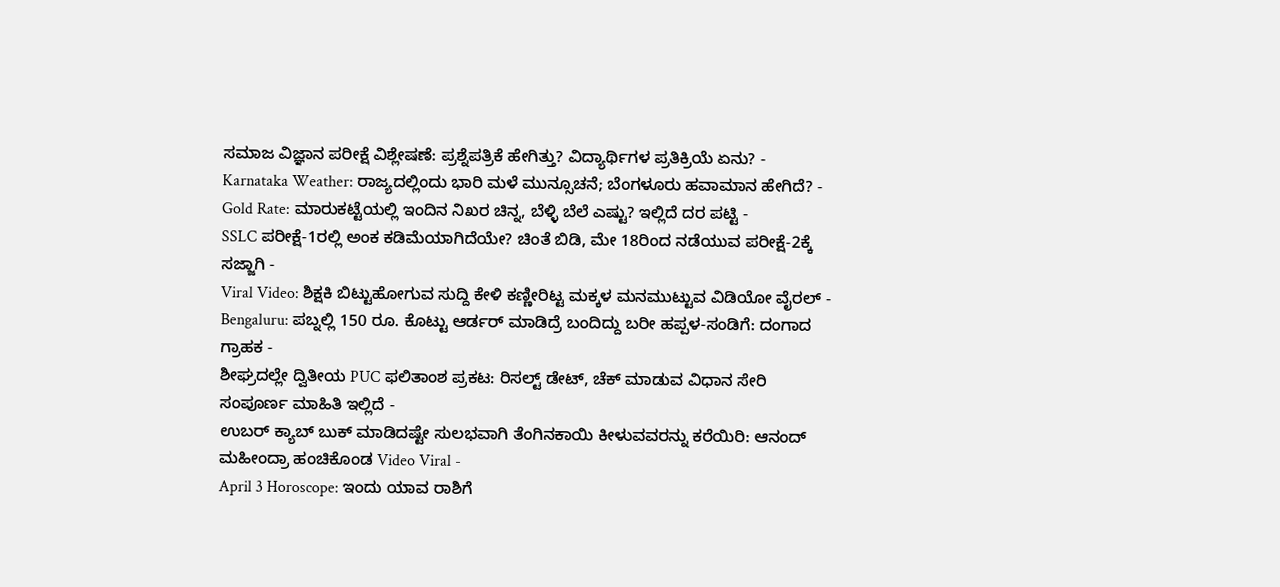ಸಮಾಜ ವಿಜ್ಞಾನ ಪರೀಕ್ಷೆ ವಿಶ್ಲೇಷಣೆ: ಪ್ರಶ್ನೆಪತ್ರಿಕೆ ಹೇಗಿತ್ತು? ವಿದ್ಯಾರ್ಥಿಗಳ ಪ್ರತಿಕ್ರಿಯೆ ಏನು? -
Karnataka Weather: ರಾಜ್ಯದಲ್ಲಿಂದು ಭಾರಿ ಮಳೆ ಮುನ್ಸೂಚನೆ; ಬೆಂಗಳೂರು ಹವಾಮಾನ ಹೇಗಿದೆ? -
Gold Rate: ಮಾರುಕಟ್ಟೆಯಲ್ಲಿ ಇಂದಿನ ನಿಖರ ಚಿನ್ನ, ಬೆಳ್ಳಿ ಬೆಲೆ ಎಷ್ಟು? ಇಲ್ಲಿದೆ ದರ ಪಟ್ಟಿ -
SSLC ಪರೀಕ್ಷೆ-1ರಲ್ಲಿ ಅಂಕ ಕಡಿಮೆಯಾಗಿದೆಯೇ? ಚಿಂತೆ ಬಿಡಿ, ಮೇ 18ರಿಂದ ನಡೆಯುವ ಪರೀಕ್ಷೆ-2ಕ್ಕೆ ಸಜ್ಜಾಗಿ -
Viral Video: ಶಿಕ್ಷಕಿ ಬಿಟ್ಟುಹೋಗುವ ಸುದ್ದಿ ಕೇಳಿ ಕಣ್ಣೀರಿಟ್ಟ ಮಕ್ಕಳ ಮನಮುಟ್ಟುವ ವಿಡಿಯೋ ವೈರಲ್ -
Bengaluru: ಪಬ್ನಲ್ಲಿ 150 ರೂ. ಕೊಟ್ಟು ಆರ್ಡರ್ ಮಾಡಿದ್ರೆ ಬಂದಿದ್ದು ಬರೀ ಹಪ್ಪಳ-ಸಂಡಿಗೆ: ದಂಗಾದ ಗ್ರಾಹಕ -
ಶೀಘ್ರದಲ್ಲೇ ದ್ವಿತೀಯ PUC ಫಲಿತಾಂಶ ಪ್ರಕಟ: ರಿಸಲ್ಟ್ ಡೇಟ್, ಚೆಕ್ ಮಾಡುವ ವಿಧಾನ ಸೇರಿ ಸಂಪೂರ್ಣ ಮಾಹಿತಿ ಇಲ್ಲಿದೆ -
ಉಬರ್ ಕ್ಯಾಬ್ ಬುಕ್ ಮಾಡಿದಷ್ಟೇ ಸುಲಭವಾಗಿ ತೆಂಗಿನಕಾಯಿ ಕೀಳುವವರನ್ನು ಕರೆಯಿರಿ: ಆನಂದ್ ಮಹೀಂದ್ರಾ ಹಂಚಿಕೊಂಡ Video Viral -
April 3 Horoscope: ಇಂದು ಯಾವ ರಾಶಿಗೆ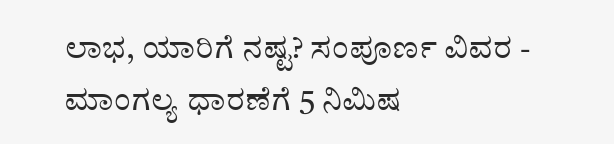ಲಾಭ, ಯಾರಿಗೆ ನಷ್ಟ? ಸಂಪೂರ್ಣ ವಿವರ -
ಮಾಂಗಲ್ಯ ಧಾರಣೆಗೆ 5 ನಿಮಿಷ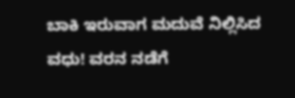ಬಾಕಿ ಇರುವಾಗ ಮದುವೆ ನಿಲ್ಲಿಸಿದ ವಧು! ವರನ ನಡೆಗೆ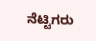ನೆಟ್ಟಿಗರು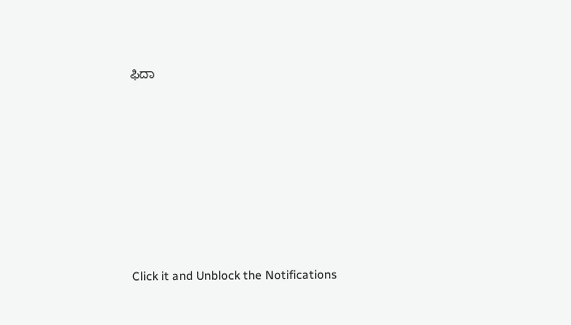ಫಿದಾ












Click it and Unblock the Notifications